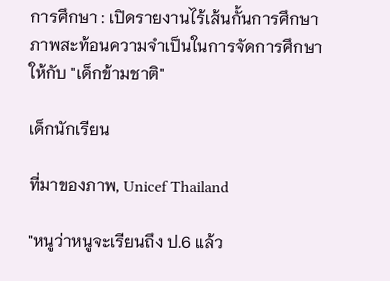การศึกษา : เปิดรายงานไร้เส้นกั้นการศึกษา ภาพสะท้อนความจำเป็นในการจัดการศึกษาให้กับ "เด็กข้ามชาติ"

เด็กนักเรียน

ที่มาของภาพ, Unicef Thailand

"หนูว่าหนูจะเรียนถึง ป.6 แล้ว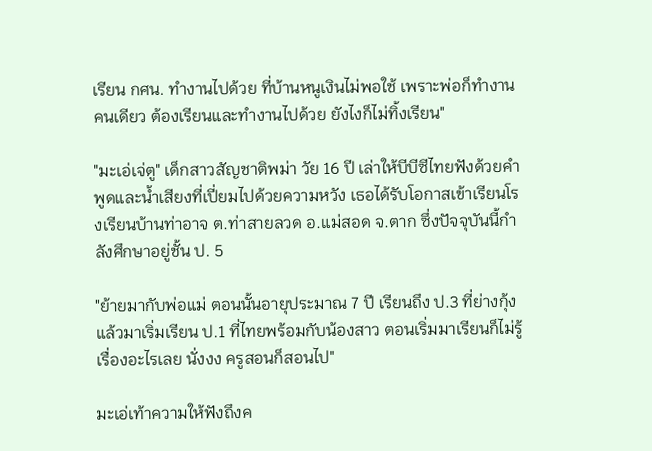เรียน กศน. ทำงานไปด้วย ที่บ้านหนูเงินไม่พอใช้ เพราะพ่อก็ทำงานคนเดียว ต้องเรียนและทำงานไปด้วย ยังไงก็ไม่ทิ้งเรียน"

"มะเอ่เจ่ตู" เด็กสาวสัญชาติพม่า วัย 16 ปี เล่าให้บีบีซีไทยฟังด้วยคำพูดและน้ำเสียงที่เปี่ยมไปด้วยความหวัง เธอได้รับโอกาสเข้าเรียนโรงเรียนบ้านท่าอาจ ต.ท่าสายลวด อ.แม่สอด จ.ตาก ซึ่งปัจจุบันนี้กำลังศึกษาอยู่ชั้น ป. 5

"ย้ายมากับพ่อแม่ ตอนนั้นอายุประมาณ 7 ปี เรียนถึง ป.3 ที่ย่างกุ้ง แล้วมาเริ่มเรียน ป.1 ที่ไทยพร้อมกับน้องสาว ตอนเริ่มมาเรียนก็ไม่รู้เรื่องอะไรเลย นั่งงง ครูสอนก็สอนไป"

มะเอ่เท้าความให้ฟังถึงค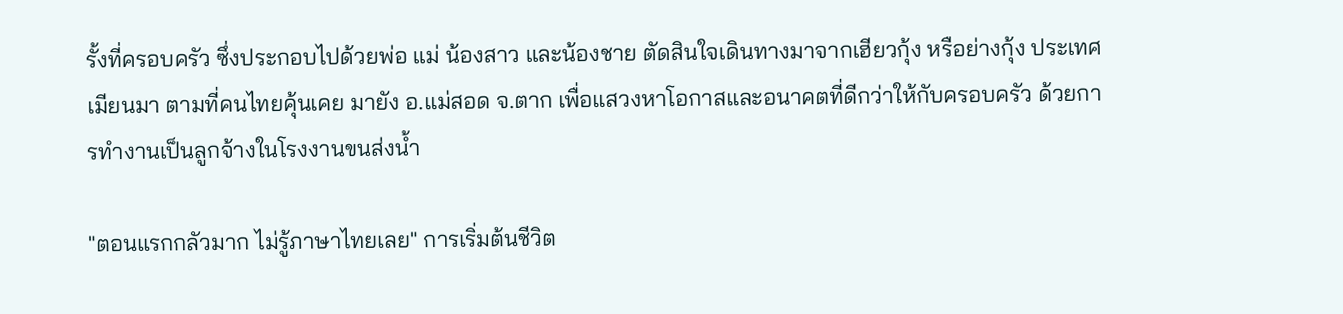รั้งที่ครอบครัว ซึ่งประกอบไปด้วยพ่อ แม่ น้องสาว และน้องชาย ตัดสินใจเดินทางมาจากเฮียวกุ้ง หรือย่างกุ้ง ประเทศเมียนมา ตามที่คนไทยคุ้นเคย มายัง อ.แม่สอด จ.ตาก เพื่อแสวงหาโอกาสและอนาคตที่ดีกว่าให้กับครอบครัว ด้วยการทำงานเป็นลูกจ้างในโรงงานขนส่งน้ำ

"ตอนแรกกลัวมาก ไม่รู้ภาษาไทยเลย" การเริ่มต้นชีวิต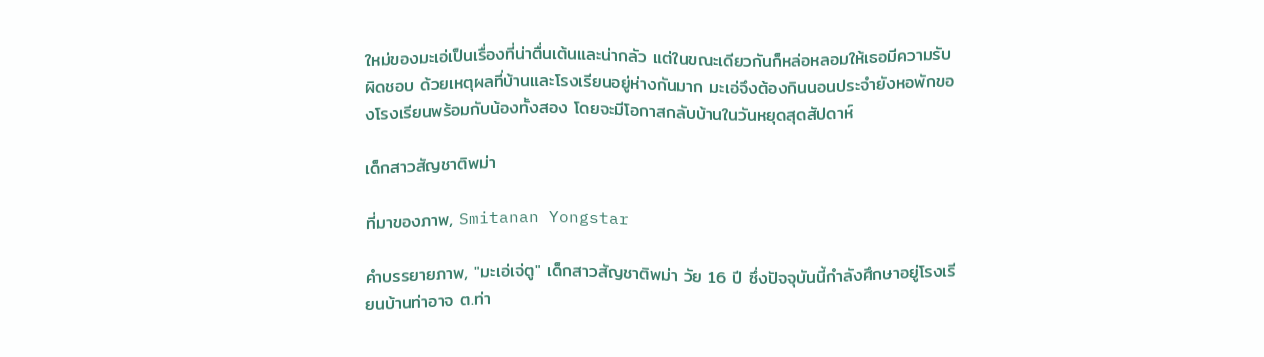ใหม่ของมะเอ่เป็นเรื่องที่น่าตื่นเต้นและน่ากลัว แต่ในขณะเดียวกันก็หล่อหลอมให้เธอมีความรับผิดชอบ ด้วยเหตุผลที่บ้านและโรงเรียนอยู่ห่างกันมาก มะเอ่จึงต้องกินนอนประจำยังหอพักของโรงเรียนพร้อมกับน้องทั้งสอง โดยจะมีโอกาสกลับบ้านในวันหยุดสุดสัปดาห์

เด็กสาวสัญชาติพม่า

ที่มาของภาพ, Smitanan Yongstar

คำบรรยายภาพ, "มะเอ่เจ่ตู" เด็กสาวสัญชาติพม่า วัย 16 ปี ซึ่งปัจจุบันนี้กำลังศึกษาอยู่โรงเรียนบ้านท่าอาจ ต.ท่า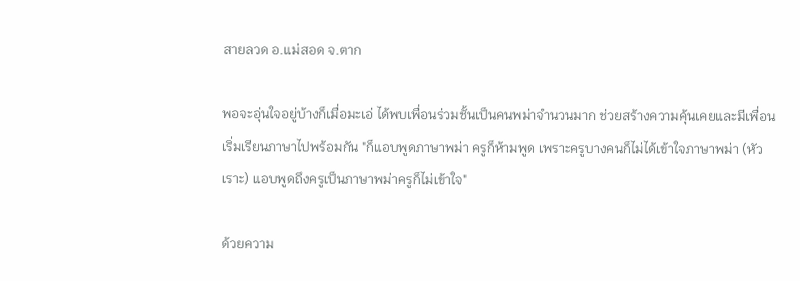สายลวด อ.แม่สอด จ.ตาก

พอจะอุ่นใจอยู่บ้างก็เมื่อมะเอ่ ได้พบเพื่อนร่วมชั้นเป็นคนพม่าจำนวนมาก ช่วยสร้างความคุ้นเคยและมีเพื่อนเริ่มเรียนภาษาไปพร้อมกัน "ก็แอบพูดภาษาพม่า ครูก็ห้ามพูด เพราะครูบางคนก็ไม่ได้เข้าใจภาษาพม่า (หัวเราะ) แอบพูดถึงครูเป็นภาษาพม่าครูก็ไม่เข้าใจ"

ด้วยความ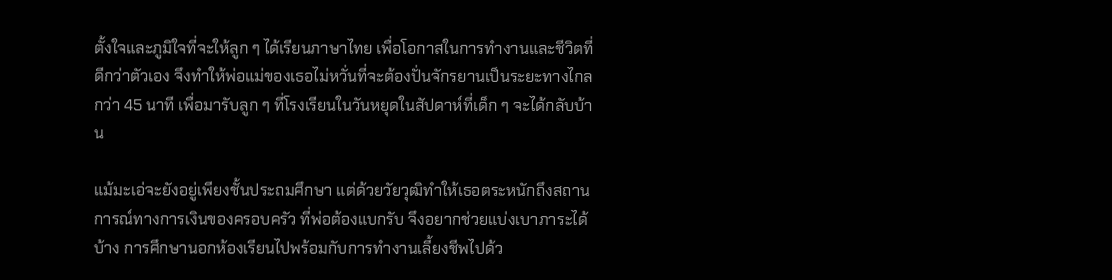ตั้งใจและภูมิใจที่จะให้ลูก ๆ ได้เรียนภาษาไทย เพื่อโอกาสในการทำงานและชีวิตที่ดีกว่าตัวเอง จึงทำให้พ่อแม่ของเธอไม่หวั่นที่จะต้องปั่นจักรยานเป็นระยะทางไกล กว่า 45 นาที เพื่อมารับลูก ๆ ที่โรงเรียนในวันหยุดในสัปดาห์ที่เด็ก ๆ จะได้กลับบ้าน

แม้มะเอ่จะยังอยู่เพียงชั้นประถมศึกษา แต่ด้วยวัยวุฒิทำให้เธอตระหนักถึงสถานการณ์ทางการเงินของครอบครัว ที่พ่อต้องแบกรับ จึงอยากช่วยแบ่งเบาภาระได้บ้าง การศึกษานอกห้องเรียนไปพร้อมกับการทำงานเลี้ยงชีพไปด้ว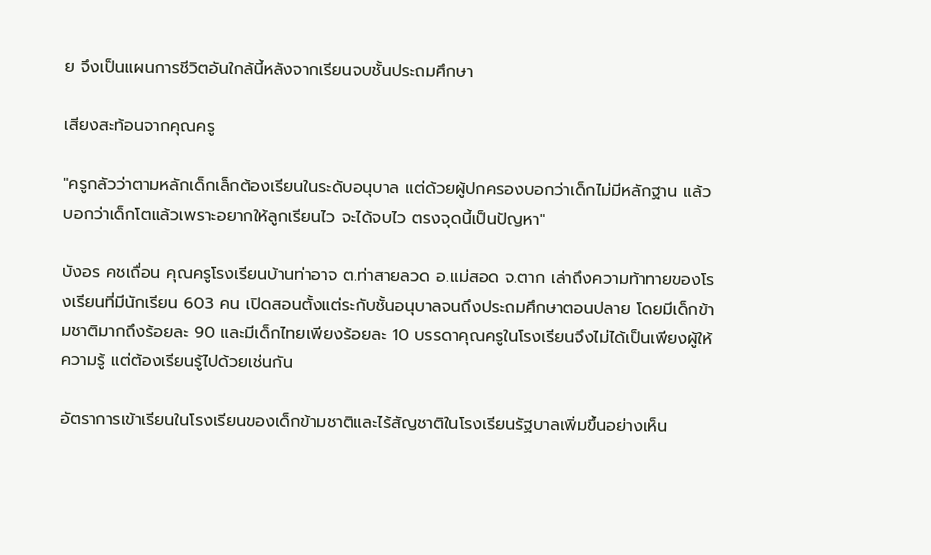ย จึงเป็นแผนการชีวิตอันใกล้นี้หลังจากเรียนจบชั้นประถมศึกษา

เสียงสะท้อนจากคุณครู

"ครูกลัวว่าตามหลักเด็กเล็กต้องเรียนในระดับอนุบาล แต่ด้วยผู้ปกครองบอกว่าเด็กไม่มีหลักฐาน แล้วบอกว่าเด็กโตแล้วเพราะอยากให้ลูกเรียนไว จะได้จบไว ตรงจุดนี้เป็นปัญหา"

บังอร คชเถื่อน คุณครูโรงเรียนบ้านท่าอาจ ต.ท่าสายลวด อ.แม่สอด จ.ตาก เล่าถึงความท้าทายของโรงเรียนที่มีนักเรียน 603 คน เปิดสอนตั้งแต่ระกับชั้นอนุบาลจนถึงประถมศึกษาตอนปลาย โดยมีเด็กข้ามชาติมากถึงร้อยละ 90 และมีเด็กไทยเพียงร้อยละ 10 บรรดาคุณครูในโรงเรียนจึงไม่ได้เป็นเพียงผู้ให้ความรู้ แต่ต้องเรียนรู้ไปด้วยเช่นกัน

อัตราการเข้าเรียนในโรงเรียนของเด็กข้ามชาติและไร้สัญชาติในโรงเรียนรัฐบาลเพิ่มขึ้นอย่างเห็น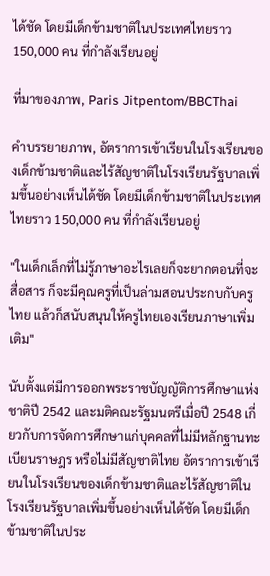ได้ชัด โดยมีเด็กข้ามชาติในประเทศไทยราว 150,000 คน ที่กำลังเรียนอยู่

ที่มาของภาพ, Paris Jitpentom/BBCThai

คำบรรยายภาพ, อัตราการเข้าเรียนในโรงเรียนของเด็กข้ามชาติและไร้สัญชาติในโรงเรียนรัฐบาลเพิ่มขึ้นอย่างเห็นได้ชัด โดยมีเด็กข้ามชาติในประเทศไทยราว 150,000 คน ที่กำลังเรียนอยู่

"ในเด็กเล็กที่ไม่รู้ภาษาอะไรเลยก็จะยากตอนที่จะสื่อสาร ก็จะมีคุณครูที่เป็นล่ามสอนประกบกับครูไทย แล้วก็สนับสนุนให้ครูไทยเองเรียนภาษาเพิ่มเติม"

นับตั้งแต่มีการออกพระราชบัญญัติการศึกษาแห่งชาติปี 2542 และมติคณะรัฐมนตรีเมื่อปี 2548 เกี่ยวกับการจัดการศึกษาแก่บุคคลที่ไม่มีหลักฐานทะเบียนราษฎร หรือไม่มีสัญชาติไทย อัตราการเข้าเรียนในโรงเรียนของเด็กข้ามชาติและไร้สัญชาติในโรงเรียนรัฐบาลเพิ่มขึ้นอย่างเห็นได้ชัด โดยมีเด็กข้ามชาติในประ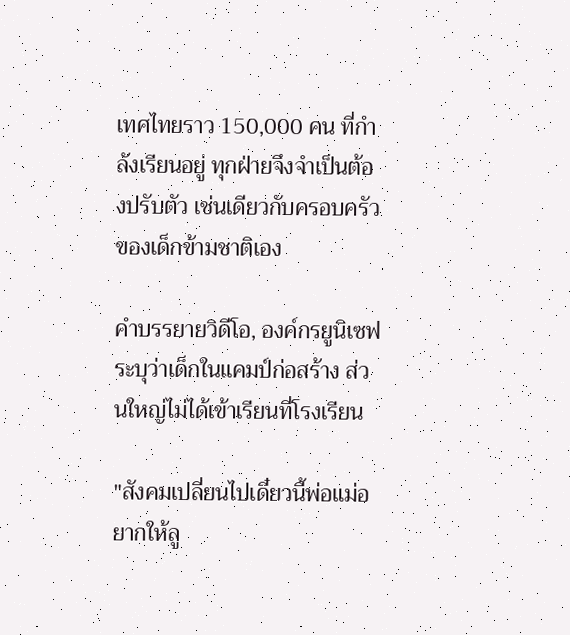เทศไทยราว 150,000 คน ที่กำลังเรียนอยู่ ทุกฝ่ายจึงจำเป็นต้องปรับตัว เช่นเดียวกับครอบครัวของเด็กข้ามชาติเอง

คำบรรยายวิดีโอ, องค์กรยูนิเซฟระบุว่าเด็กในแคมป์ก่อสร้าง ส่วนใหญ่ไม่ได้เข้าเรียนที่โรงเรียน

"สังคมเปลี่ยนไปเดี๋ยวนี้พ่อแม่อยากให้ลู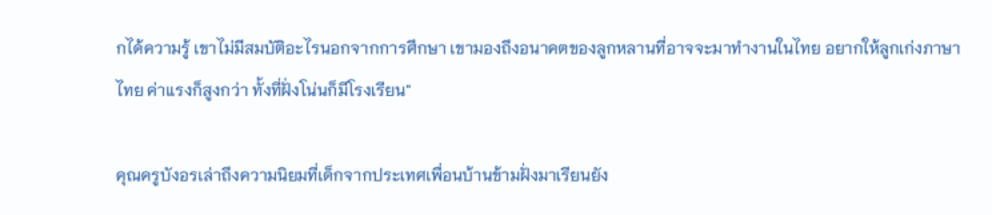กได้ความรู้ เขาไม่มีสมบัติอะไรนอกจากการศึกษา เขามองถึงอนาคตของลูกหลานที่อาจจะมาทำงานในไทย อยากให้ลูกเก่งภาษาไทย ค่าแรงก็สูงกว่า ทั้งที่ฝั่งโน่นก็มีโรงเรียน"

คุณครูบังอรเล่าถึงความนิยมที่เด็กจากประเทศเพื่อนบ้านข้ามฝั่งมาเรียนยัง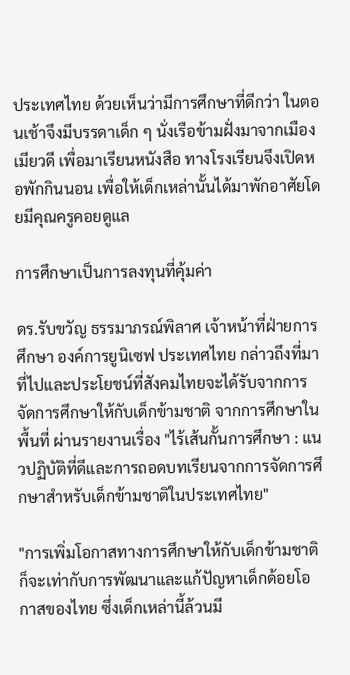ประเทศไทย ด้วยเห็นว่ามีการศึกษาที่ดีกว่า ในตอนเช้าจึงมีบรรดาเด็ก ๆ นั่งเรือข้ามฝั่งมาจากเมืองเมียวดี เพื่อมาเรียนหนังสือ ทางโรงเรียนจึงเปิดหอพักกินนอน เพื่อให้เด็กเหล่านั้นได้มาพักอาศัยโดยมีคุณครูคอยดูแล

การศึกษาเป็นการลงทุนที่คุ้มค่า

ดร.รับขวัญ ธรรมาภรณ์พิลาศ เจ้าหน้าที่ฝ่ายการศึกษา องค์การยูนิเซฟ ประเทศไทย กล่าวถึงที่มาที่ไปและประโยชน์ที่สังคมไทยจะได้รับจากการจัดการศึกษาให้กับเด็กข้ามชาติ จากการศึกษาในพื้นที่ ผ่านรายงานเรื่อง "ไร้เส้นกั้นการศึกษา : แนวปฏิบัติที่ดีและการถอดบทเรียนจากการจัดการศึกษาสำหรับเด็กข้ามชาติในประเทศไทย"

"การเพิ่มโอกาสทางการศึกษาให้กับเด็กข้ามชาติ ก็จะเท่ากับการพัฒนาและแก้ปัญหาเด็กด้อยโอกาสของไทย ซึ่งเด็กเหล่านี้ล้วนมี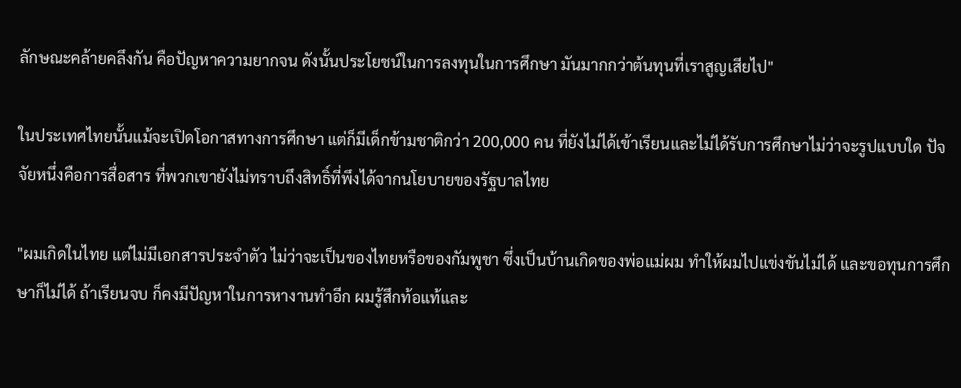ลักษณะคล้ายคลึงกัน คือปัญหาความยากจน ดังนั้นประโยชน์ในการลงทุนในการศึกษา มันมากกว่าต้นทุนที่เราสูญเสียไป"

ในประเทศไทยนั้นแม้จะเปิดโอกาสทางการศึกษา แต่ก็มีเด็กข้ามชาติกว่า 200,000 คน ที่ยังไม่ได้เข้าเรียนและไม่ได้รับการศึกษาไม่ว่าจะรูปแบบใด ปัจจัยหนึ่งคือการสื่อสาร ที่พวกเขายังไม่ทราบถึงสิทธิ์ที่พึงได้จากนโยบายของรัฐบาลไทย

"ผมเกิดในไทย แต่ไม่มีเอกสารประจำตัว ไม่ว่าจะเป็นของไทยหรือของกัมพูชา ซึ่งเป็นบ้านเกิดของพ่อแม่ผม ทำให้ผมไปแข่งขันไม่ได้ และขอทุนการศึกษาก็ไม่ได้ ถ้าเรียนจบ ก็คงมีปัญหาในการหางานทำอีก ผมรู้สึกท้อแท้และ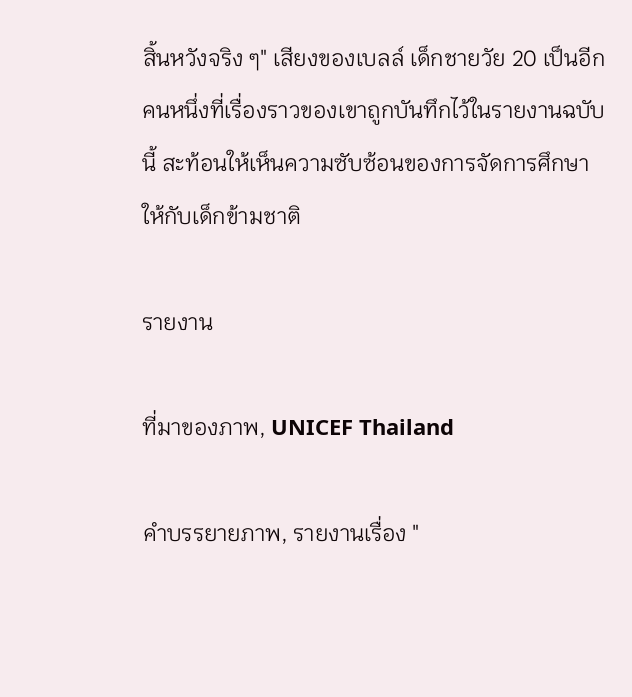สิ้นหวังจริง ๆ" เสียงของเบลล์ เด็กชายวัย 20 เป็นอีกคนหนึ่งที่เรื่องราวของเขาถูกบันทึกไว้ในรายงานฉบับนี้ สะท้อนให้เห็นความซับซ้อนของการจัดการศึกษาให้กับเด็กข้ามชาติ

รายงาน

ที่มาของภาพ, UNICEF Thailand

คำบรรยายภาพ, รายงานเรื่อง "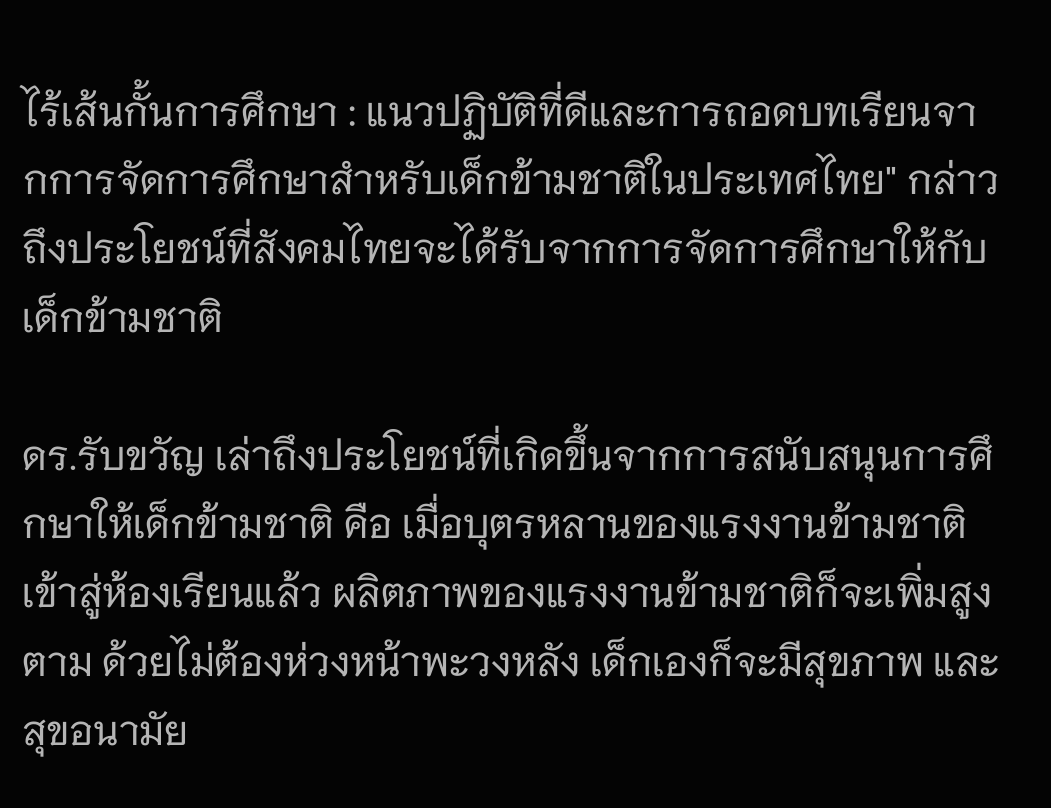ไร้เส้นกั้นการศึกษา : แนวปฏิบัติที่ดีและการถอดบทเรียนจากการจัดการศึกษาสำหรับเด็กข้ามชาติในประเทศไทย" กล่าวถึงประโยชน์ที่สังคมไทยจะได้รับจากการจัดการศึกษาให้กับเด็กข้ามชาติ

ดร.รับขวัญ เล่าถึงประโยชน์ที่เกิดขึ้นจากการสนับสนุนการศึกษาให้เด็กข้ามชาติ คือ เมื่อบุตรหลานของแรงงานข้ามชาติเข้าสู่ห้องเรียนแล้ว ผลิตภาพของแรงงานข้ามชาติก็จะเพิ่มสูงตาม ด้วยไม่ต้องห่วงหน้าพะวงหลัง เด็กเองก็จะมีสุขภาพ และสุขอนามัย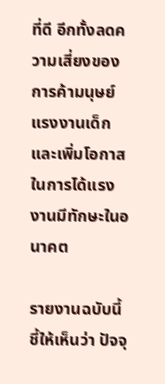ที่ดี อีกทั้งลดความเสี่ยงของการค้ามนุษย์ แรงงานเด็ก และเพิ่มโอกาสในการได้แรงงานมีทักษะในอนาคต

รายงานฉบับนี้ชี้ให้เห็นว่า ปัจจุ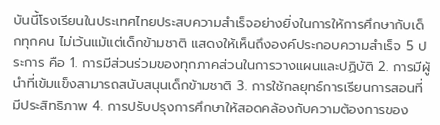บันนี้โรงเรียนในประเทศไทยประสบความสำเร็จอย่างยิ่งในการให้การศึกษากับเด็กทุกคน ไม่เว้นแม้แต่เด็กข้ามชาติ แสดงให้เห็นถึงองค์ประกอบความสำเร็จ 5 ประการ คือ 1. การมีส่วนร่วมของทุกภาคส่วนในการวางแผนและปฏิบัติ 2. การมีผู้นำที่เข้มแข็งสามารถสนับสนุนเด็กข้ามชาติ 3. การใช้กลยุทธ์การเรียนการสอนที่มีประสิทธิภาพ 4. การปรับปรุงการศึกษาให้สอดคล้องกับความต้องการของ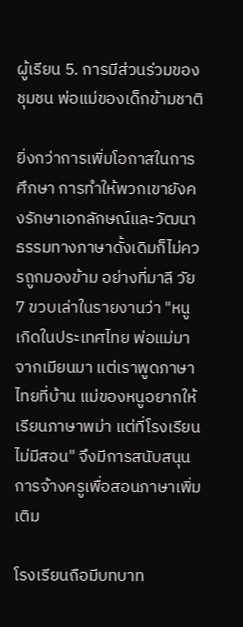ผู้เรียน 5. การมีส่วนร่วมของชุมชน พ่อแม่ของเด็กข้ามชาติ

ยิ่งกว่าการเพิ่มโอกาสในการศึกษา การทำให้พวกเขายังคงรักษาเอกลักษณ์และวัฒนาธรรมทางภาษาดั้งเดิมก็ไม่ควรถูกมองข้าม อย่างที่มาลี วัย 7 ขวบเล่าในรายงานว่า "หนูเกิดในประเทศไทย พ่อแม่มาจากเมียนมา แต่เราพูดภาษาไทยที่บ้าน แม่ของหนูอยากให้เรียนภาษาพม่า แต่ที่โรงเรียนไม่มีสอน" จึงมีการสนับสนุนการจ้างครูเพื่อสอนภาษาเพิ่มเติม

โรงเรียนถือมีบทบาท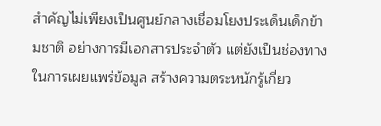สำคัญไม่เพียงเป็นศูนย์กลางเชื่อมโยงประเด็นเด็กข้ามชาติ อย่างการมีเอกสารประจำตัว แต่ยังเป็นช่องทางในการเผยแพร่ข้อมูล สร้างความตระหนักรู้เกี่ยว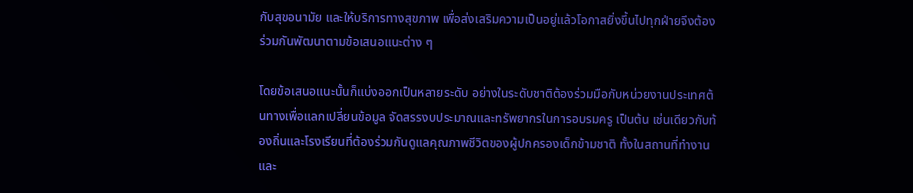กับสุขอนามัย และให้บริการทางสุขภาพ เพื่อส่งเสริมความเป็นอยู่แล้วโอกาสยิ่งขึ้นไปทุกฝ่ายจึงต้องร่วมกันพัฒนาตามข้อเสนอแนะต่าง ๆ

โดยข้อเสนอแนะนั้นก็แบ่งออกเป็นหลายระดับ อย่างในระดับชาติต้องร่วมมือกับหน่วยงานประเทศต้นทางเพื่อแลกเปลี่ยนข้อมูล จัดสรรงบประมาณและทรัพยากรในการอบรมครู เป็นต้น เช่นเดียวกับท้องถิ่นและโรงเรียนที่ต้องร่วมกันดูแลคุณภาพชีวิตของผู้ปกครองเด็กข้ามชาติ ทั้งในสถานที่ทำงานและ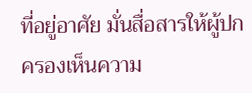ที่อยู่อาศัย มั่นสื่อสารให้ผู้ปกครองเห็นความ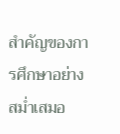สำคัญของการศึกษาอย่างสม่ำเสมอ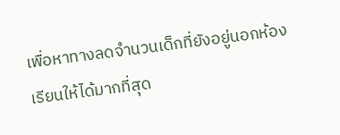เพื่อหาทางลดจำนวนเด็กที่ยังอยู่นอกห้องเรียนให้ได้มากที่สุด